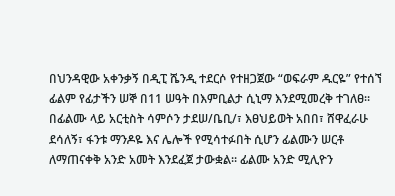በህንዳዊው አቀንቃኝ በዲፒ ሼንዲ ተደርሶ የተዘጋጀው “ወፍራም ዱርዬ” የተሰኘ ፊልም የፊታችን ሠኞ በ11 ሠዓት በእምቢልታ ሲኒማ እንደሚመረቅ ተገለፀ፡፡ በፊልሙ ላይ አርቲስት ሳምሶን ታደሠ/ቤቢ/፣ እፀህይወት አበበ፣ ሸዋፈራሁ ደሳለኝ፣ ፋንቱ ማንዶዬ እና ሌሎች የሚሳተፉበት ሲሆን ፊልሙን ሠርቶ ለማጠናቀቅ አንድ አመት እንደፈጀ ታውቋል፡፡ ፊልሙ አንድ ሚሊዮን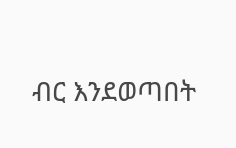ብር እንደወጣበት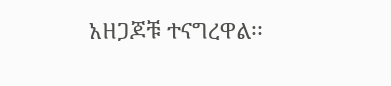አዘጋጆቹ ተናግረዋል፡፡